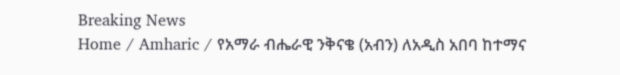Breaking News
Home / Amharic / የአማራ ብሔራዊ ንቅናቄ (አብን) ለአዲስ አበባ ከተማና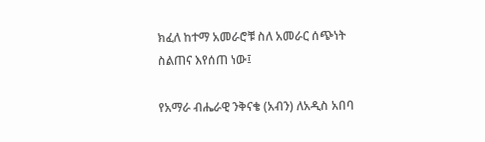ክፈለ ከተማ አመራሮቹ ስለ አመራር ሰጭነት ስልጠና እየሰጠ ነው፤

የአማራ ብሔራዊ ንቅናቄ (አብን) ለአዲስ አበባ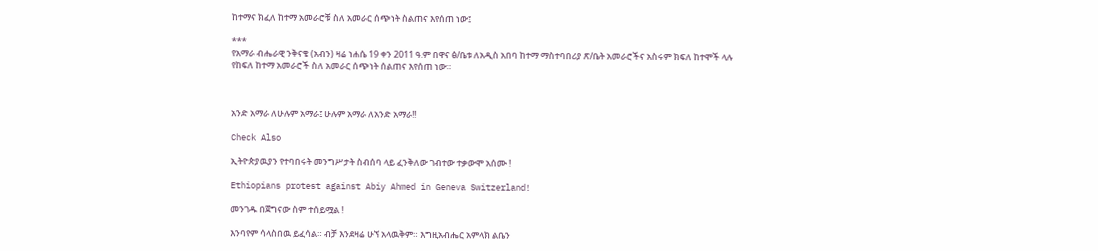ከተማና ክፈለ ከተማ አመራሮቹ ስለ አመራር ሰጭነት ስልጠና እየሰጠ ነው፤

***
የአማራ ብሔራዊ ንቅናቄ (አብን) ዛሬ ነሐሴ 19 ቀን 2011 ዓ.ም በዋና ፅ/ቤቱ ለአዲስ አበባ ከተማ ማስተባበሪያ ጽ/ቤት አመራሮችና አስሩም ክፍለ ከተሞች ላሉ
የከፍለ ከተማ አመራሮች ስለ አመራር ሰጭነት ሰልጠና እየሰጠ ነው።



አንድ አማራ ለሁሉም አማራ፤ ሁሉም አማራ ለአንድ አማራ!!

Check Also

ኢትዮጵያዉያን የተባበሩት መንግሥታት ስብሰባ ላይ ፈንቅለው ገብተው ተቃውሞ አሰሙ !

Ethiopians protest against Abiy Ahmed in Geneva Switzerland!

መንገዱ በጀግናው ስም ተሰይሟል !

እንባየም ሳላስበዉ ይፈሳል። ብቻ እንደዛሬ ሁኘ አላዉቅም። እግዚአብሔር አምላክ ልቤን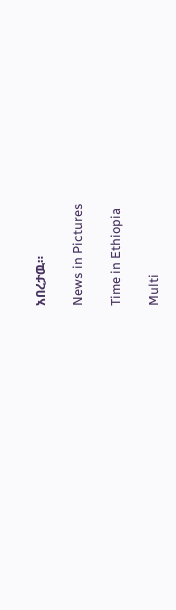አበረታዉ።

News in Pictures

Time in Ethiopia

Multi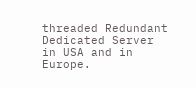threaded Redundant Dedicated Server in USA and in Europe.